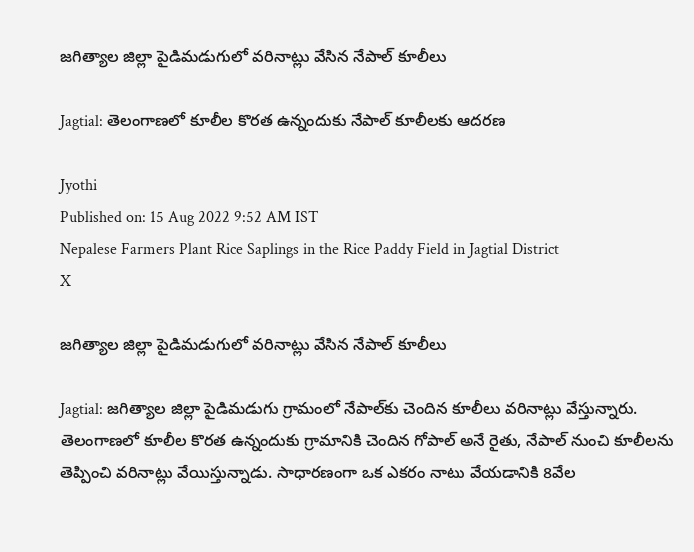జగిత్యాల జిల్లా పైడిమడుగులో వరినాట్లు వేసిన నేపాల్ కూలీలు

Jagtial: తెలంగాణలో కూలీల కొరత ఉన్నందుకు నేపాల్ కూలీలకు ఆదరణ

Jyothi
Published on: 15 Aug 2022 9:52 AM IST
Nepalese Farmers Plant Rice Saplings in the Rice Paddy Field in Jagtial District
X

జగిత్యాల జిల్లా పైడిమడుగులో వరినాట్లు వేసిన నేపాల్ కూలీలు

Jagtial: జగిత్యాల జిల్లా పైడిమడుగు గ్రామంలో నేపాల్‌కు చెందిన కూలీలు వరినాట్లు వేస్తున్నారు. తెలంగాణలో కూలీల కొరత ఉన్నందుకు గ్రామానికి చెందిన గోపాల్ అనే రైతు, నేపాల్ నుంచి కూలీలను తెప్పించి వరినాట్లు వేయిస్తున్నాడు. సాధారణంగా ఒక ఎకరం నాటు వేయడానికి 8వేల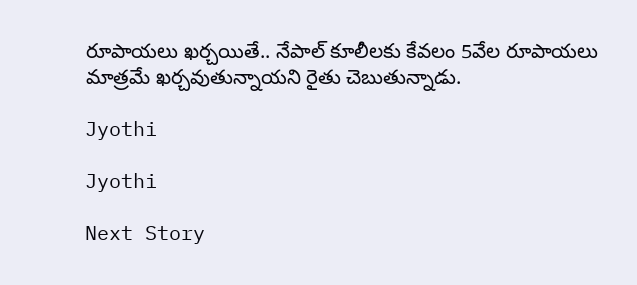రూపాయలు ఖర్చయితే.. నేపాల్ కూలీలకు కేవలం 5వేల రూపాయలు మాత్రమే ఖర్చవుతున్నాయని రైతు చెబుతున్నాడు.

Jyothi

Jyothi

Next Story